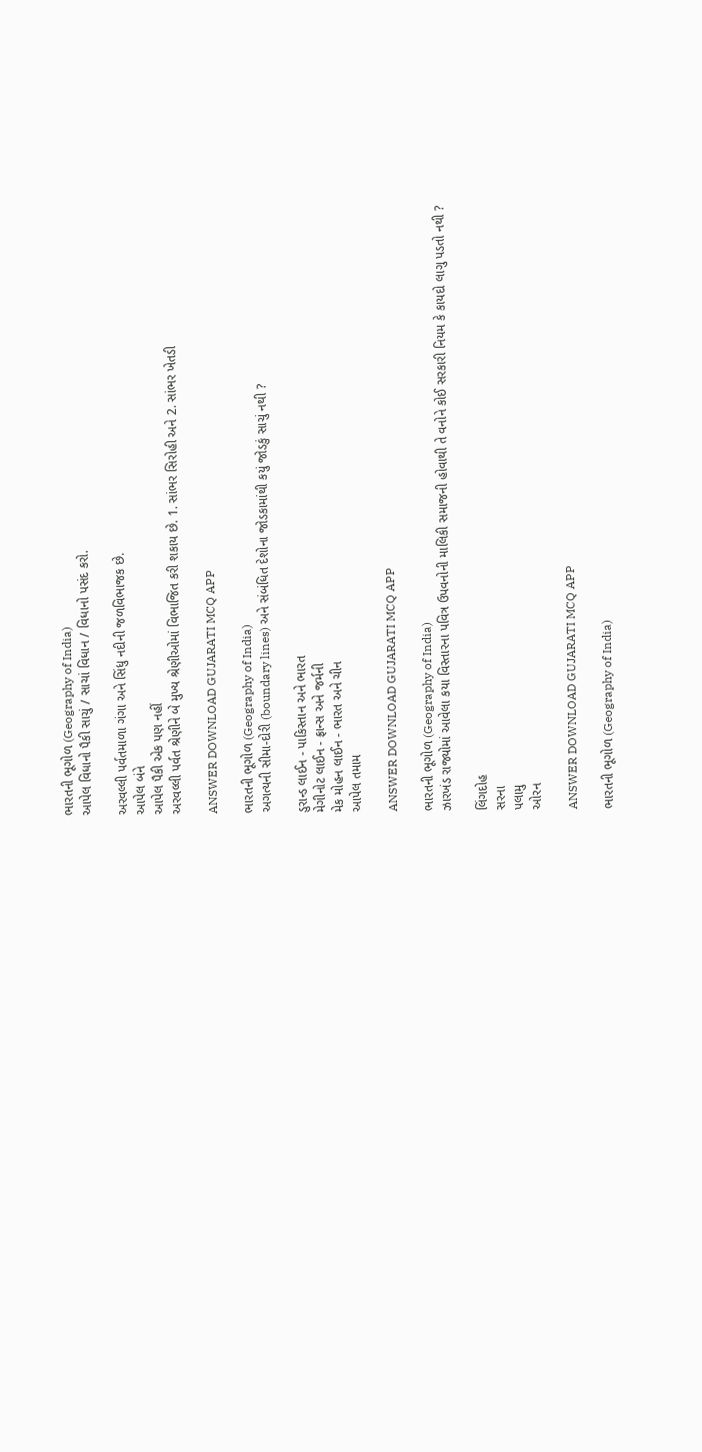ભારતની ભૂગોળ (Geography of India)
આપેલ વિધાનો પૈકી સાચું / સાચાં વિધાન / વિધાનો પસંદ કરો.

અરવલ્લી પર્વતમાળા ગંગા અને સિંધુ નદીની જળવિભાજક છે.
આપેલ બંને
આપેલ પૈકી એક પણ નહીં
અરવલ્લી પર્વત શ્રેણીને બે મુખ્ય શ્રેણીઓમાં વિભાજિત કરી શકાય છે. 1. સાંભર સિરોહી અને 2. સાંભર ખેતડી

ANSWER DOWNLOAD GUJARATI MCQ APP

ભારતની ભૂગોળ (Geography of India)
અગત્યની સીમા-દોરી (boundary lines) અને સંબંધિત દેશોના જોડકામાંથી કયું જોડકું સાચું નથી ?

ડુરાન્ડ લાઈન - પાકિસ્તાન અને ભારત
મેગીનોટ લાઈન - ફ્રાન્સ અને જર્મની
મેક મોહન લાઈન - ભારત અને ચીન
આપેલ તમામ

ANSWER DOWNLOAD GUJARATI MCQ APP

ભારતની ભૂગોળ (Geography of India)
ઝારખંડ રાજ્યોમાં આવેલા કયા વિસ્તારના પવિત્ર ઉપવનોની માલિકી સમાજની હોવાથી તે વનોને કોઈ સરકારી નિયમ કે કાયદો લાગુ પડતો નથી ?

લિંગદોહ
સરના
પલામુ
ઓરન

ANSWER DOWNLOAD GUJARATI MCQ APP

ભારતની ભૂગોળ (Geography of India)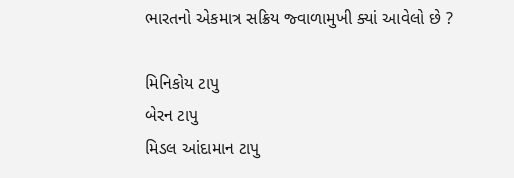ભારતનો એકમાત્ર સક્રિય જ્વાળામુખી ક્યાં આવેલો છે ?

મિનિકોય ટાપુ
બેરન ટાપુ
મિડલ આંદામાન ટાપુ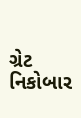ગ્રેટ નિકોબાર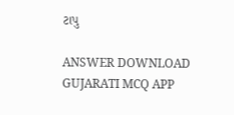ટાપુ

ANSWER DOWNLOAD GUJARATI MCQ APP